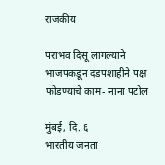राजकीय

पराभव दिसू लागल्याने भाजपकडून दडपशाहीने पक्ष फोडण्याचे काम- नाना पटोल

मुंबई, दि. ६
भारतीय जनता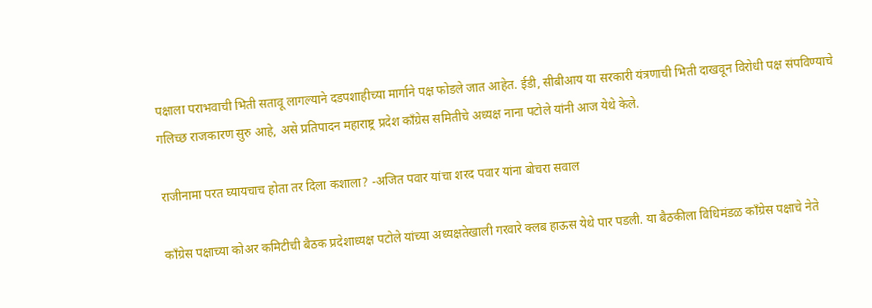पक्षाला पराभवाची भिती सतावू लागल्याने दडपशाहीच्या मार्गाने पक्ष फोडले जात आहेत. ईडी, सीबीआय या सरकारी यंत्रणाची भिती दाखवून विरोधी पक्ष संपविण्याचे गलिच्छ राजकारण सुरु आहे, असे प्रतिपादन महाराष्ट्र प्रदेश काँग्रेस समितीचे अध्यक्ष नाना पटोले यांनी आज येथे केले.

राजीनामा परत घ्यायचाच होता तर दिला कशाला? -अजित पवार यांचा शरद पवार यांना बोचरा सवाल

काँग्रेस पक्षाच्या कोअर कमिटीची बैठक प्रदेशाध्यक्ष पटोले यांच्या अध्यक्षतेखाली गरवारे क्लब हाऊस येथे पार पडली. या बैठकीला विधिमंडळ काँग्रेस पक्षाचे नेते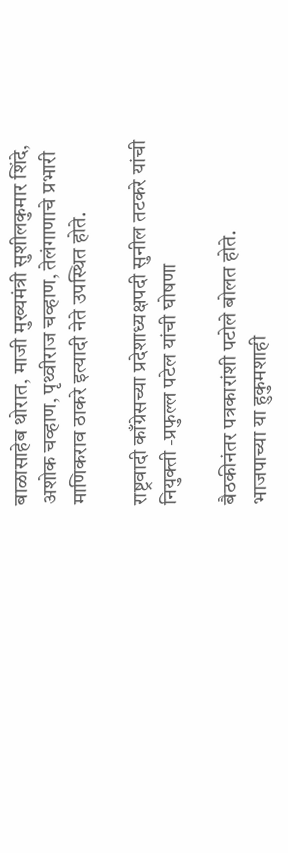बाळासाहेब थोरात, माजी मुख्यमंत्री सुशीलकुमार शिंदे, अशोक चव्हाण, पृथ्वीराज चव्हाण, तेलंगाणाचे प्रभारी माणिकराव ठाकरे इत्यादी नेते उपस्थित होते.

राष्ट्रवादी काँग्रेसच्या प्रदेशाध्यक्षपदी सुनील तटकरे यांची नियुक्ती -प्रफुल्ल पटेल यांची घोषणा

बैठकीनंतर पत्रकारांशी पटोले बोलत होते.
भाजपाच्या या हुकुमशाही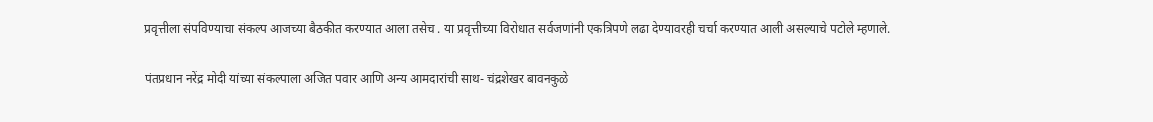प्रवृत्तीला संपविण्याचा संकल्प आजच्या बैठकीत करण्यात आला तसेच . या प्रवृत्तीच्या विरोधात सर्वजणांनी एकत्रिपणे लढा देण्यावरही चर्चा करण्यात आली असल्याचे पटोले म्हणाले.

पंतप्रधान नरेंद्र मोदी यांच्या संकल्पाला अजित पवार आणि अन्य आमदारांची साथ- चंद्रशेखर बावनकुळे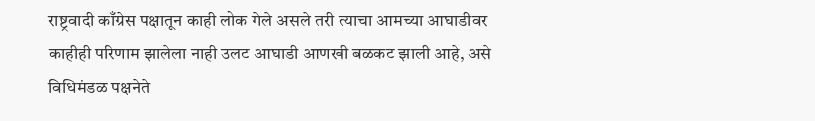राष्ट्रवादी काँग्रेस पक्षातून काही लोक गेले असले तरी त्याचा आमच्या आघाडीवर काहीही परिणाम झालेला नाही उलट आघाडी आणखी बळकट झाली आहे, असे विधिमंडळ पक्षनेते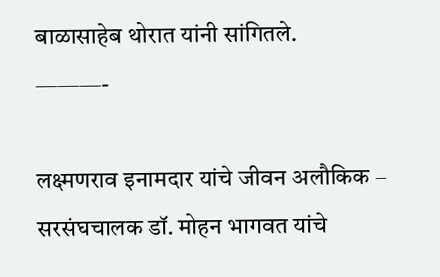बाळासाहेब थोरात यांनी सांगितले.
———-

लक्ष्मणराव इनामदार यांचे जीवन अलौकिक – सरसंघचालक डॉ. मोहन भागवत यांचे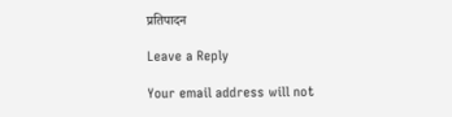प्रतिपादन

Leave a Reply

Your email address will not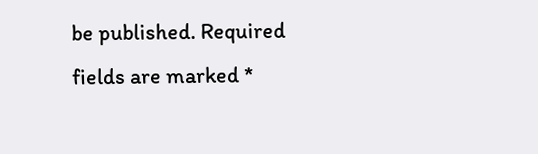be published. Required fields are marked *